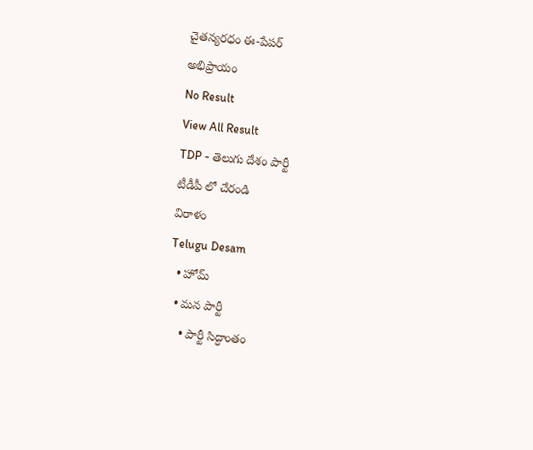చైతన్యరధం ఈ-పేపర్
అభిప్రాయం
No Result
View All Result
TDP - తెలుగు దేశం పార్టీ
టీడీపీ లో చేరండి
విరాళం
Telugu Desam
  • హోమ్
  • మన పార్టీ
    • పార్టీ సిద్ధాంతం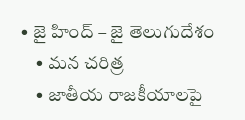• జై హింద్ – జై తెలుగుదేశం
    • మన చరిత్ర
    • జాతీయ రాజకీయాలపై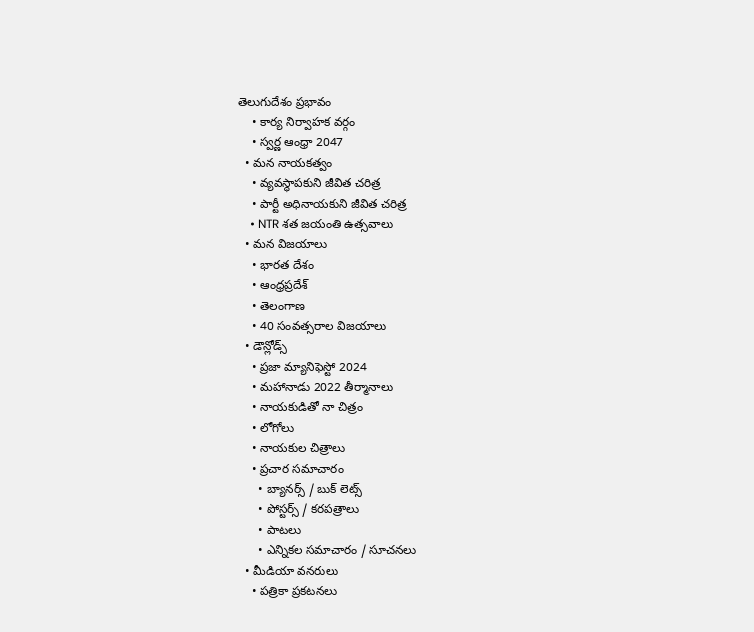తెలుగుదేశం ప్రభావం
    • కార్య నిర్వాహక వర్గం
    • స్వర్ణ ఆంధ్రా 2047
  • మన నాయకత్వం
    • వ్యవస్థాపకుని జీవిత చరిత్ర
    • పార్టీ అధినాయకుని జీవిత చరిత్ర
    • NTR శత జయంతి ఉత్సవాలు
  • మన విజయాలు
    • భారత దేశం
    • ఆంధ్రప్రదేశ్
    • తెలంగాణ
    • 40 సంవత్సరాల విజయాలు
  • డౌన్లోడ్స్
    • ప్రజా మ్యానిఫెస్టో 2024
    • మహానాడు 2022 తీర్మానాలు
    • నాయకుడితో నా చిత్రం
    • లోగోలు
    • నాయకుల చిత్రాలు
    • ప్రచార సమాచారం
      • బ్యానర్స్ / బుక్ లెట్స్
      • పోస్టర్స్ / కరపత్రాలు
      • పాటలు
      • ఎన్నికల సమాచారం / సూచనలు
  • మీడియా వనరులు
    • పత్రికా ప్రకటనలు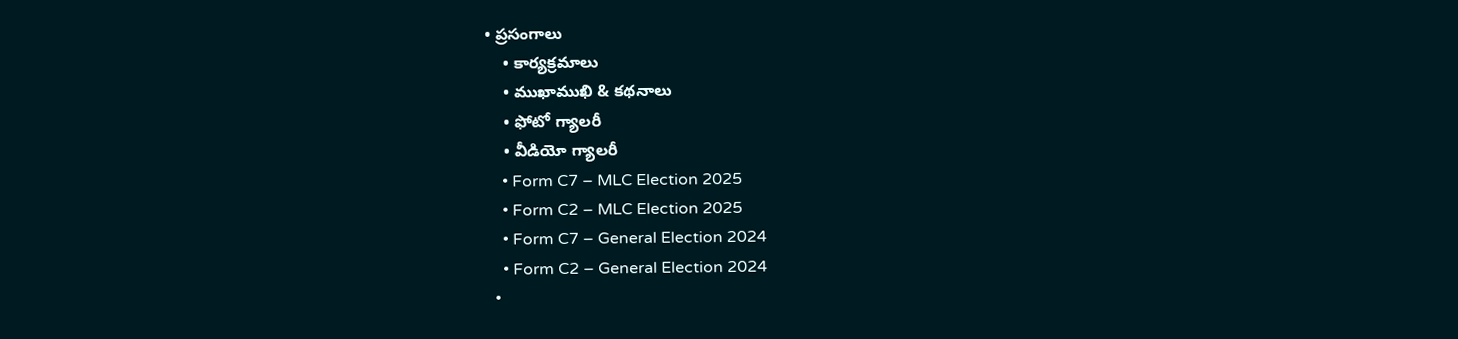• ప్రసంగాలు
    • కార్యక్రమాలు
    • ముఖాముఖి & కథనాలు
    • ఫోటో గ్యాలరీ
    • వీడియో గ్యాలరీ
    • Form C7 – MLC Election 2025
    • Form C2 – MLC Election 2025
    • Form C7 – General Election 2024
    • Form C2 – General Election 2024
  •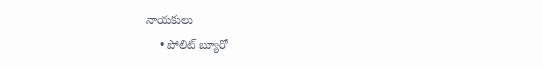నాయకులు
    • పోలిట్ బ్యూరో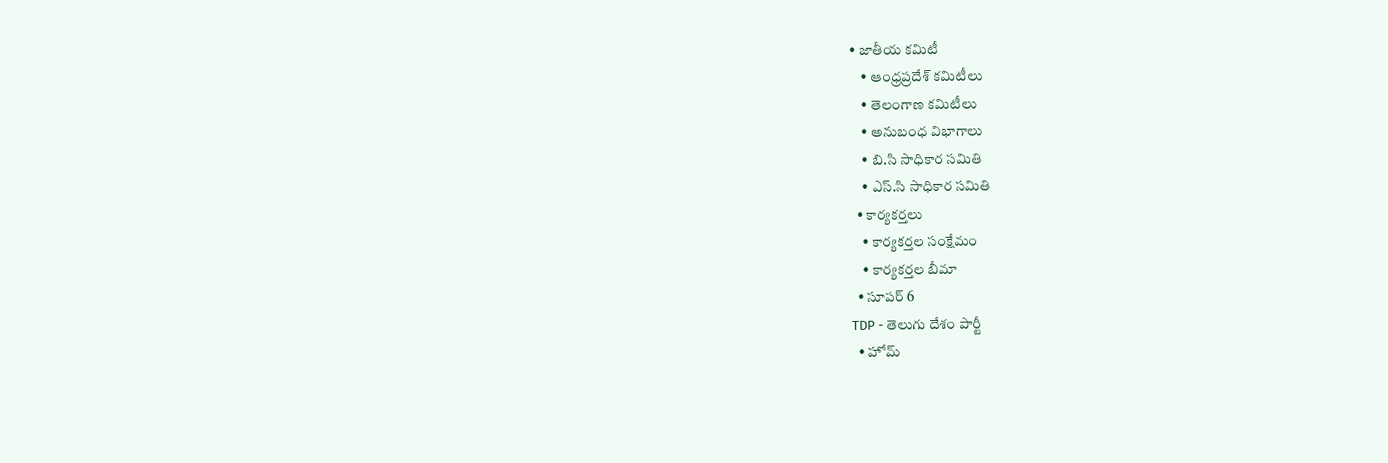• జాతీయ కమిటీ
    • ఆంధ్రప్రదేశ్ కమిటీలు
    • తెలంగాణ కమిటీలు
    • అనుబంధ విభాగాలు
    • బి.సి సాధికార సమితి
    • ఎస్.సి సాధికార సమితి
  • కార్యకర్తలు
    • కార్యకర్తల సంక్షేమం
    • కార్యకర్తల బీమా
  • సూపర్ 6
TDP - తెలుగు దేశం పార్టీ
  • హోమ్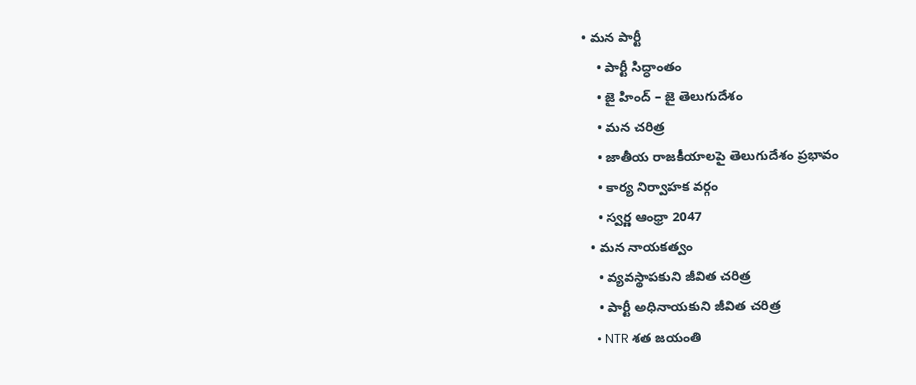• మన పార్టీ
    • పార్టీ సిద్ధాంతం
    • జై హింద్ – జై తెలుగుదేశం
    • మన చరిత్ర
    • జాతీయ రాజకీయాలపై తెలుగుదేశం ప్రభావం
    • కార్య నిర్వాహక వర్గం
    • స్వర్ణ ఆంధ్రా 2047
  • మన నాయకత్వం
    • వ్యవస్థాపకుని జీవిత చరిత్ర
    • పార్టీ అధినాయకుని జీవిత చరిత్ర
    • NTR శత జయంతి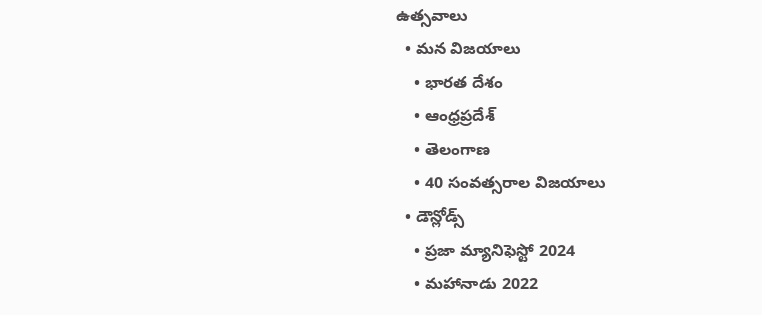ఉత్సవాలు
  • మన విజయాలు
    • భారత దేశం
    • ఆంధ్రప్రదేశ్
    • తెలంగాణ
    • 40 సంవత్సరాల విజయాలు
  • డౌన్లోడ్స్
    • ప్రజా మ్యానిఫెస్టో 2024
    • మహానాడు 2022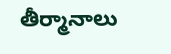తీర్మానాలు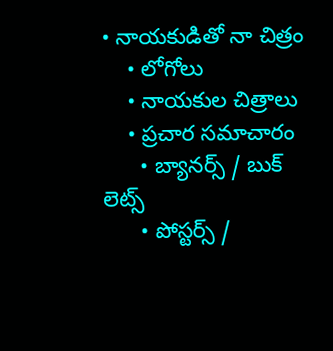• నాయకుడితో నా చిత్రం
    • లోగోలు
    • నాయకుల చిత్రాలు
    • ప్రచార సమాచారం
      • బ్యానర్స్ / బుక్ లెట్స్
      • పోస్టర్స్ /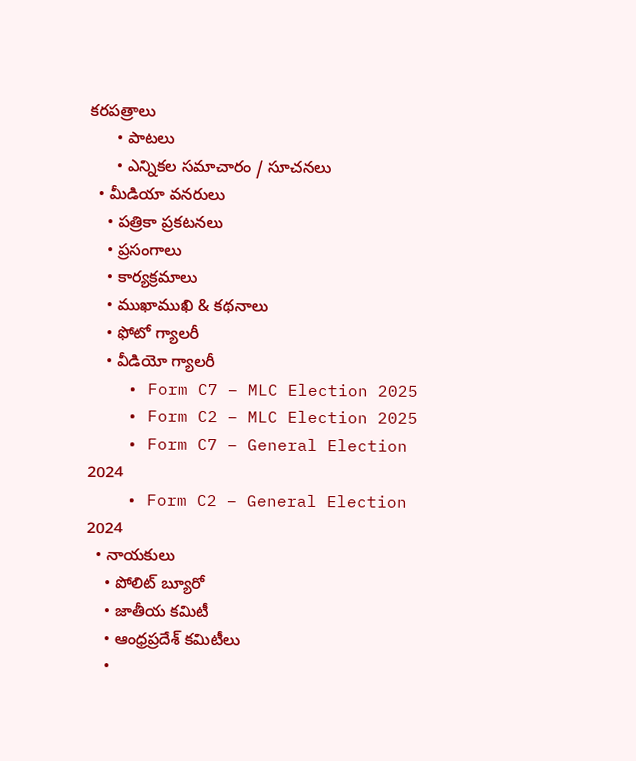కరపత్రాలు
      • పాటలు
      • ఎన్నికల సమాచారం / సూచనలు
  • మీడియా వనరులు
    • పత్రికా ప్రకటనలు
    • ప్రసంగాలు
    • కార్యక్రమాలు
    • ముఖాముఖి & కథనాలు
    • ఫోటో గ్యాలరీ
    • వీడియో గ్యాలరీ
    • Form C7 – MLC Election 2025
    • Form C2 – MLC Election 2025
    • Form C7 – General Election 2024
    • Form C2 – General Election 2024
  • నాయకులు
    • పోలిట్ బ్యూరో
    • జాతీయ కమిటీ
    • ఆంధ్రప్రదేశ్ కమిటీలు
    •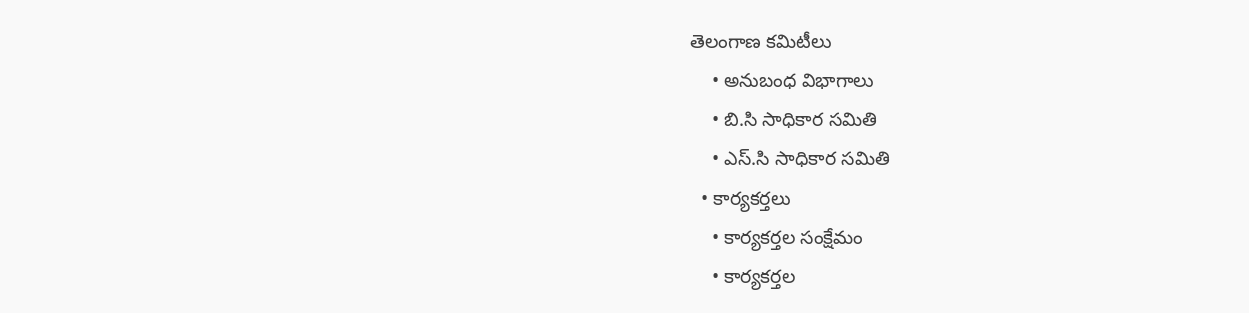తెలంగాణ కమిటీలు
    • అనుబంధ విభాగాలు
    • బి.సి సాధికార సమితి
    • ఎస్.సి సాధికార సమితి
  • కార్యకర్తలు
    • కార్యకర్తల సంక్షేమం
    • కార్యకర్తల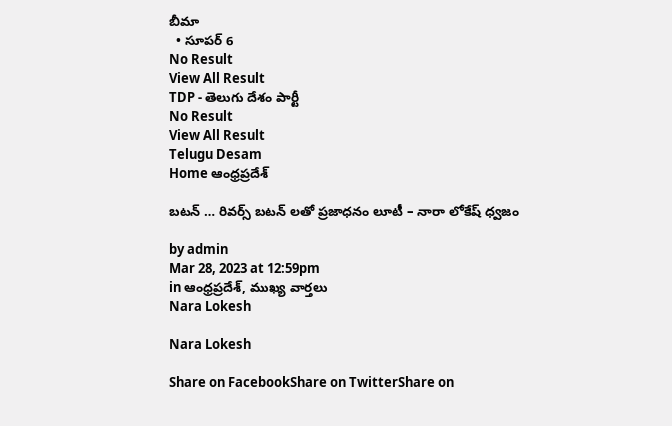బీమా
  • సూపర్ 6
No Result
View All Result
TDP - తెలుగు దేశం పార్టీ
No Result
View All Result
Telugu Desam
Home ఆంధ్రప్రదేశ్

బటన్ … రివర్స్ బటన్ లతో ప్రజాధనం లూటీ – నారా లోకేష్ ధ్వజం

by admin
Mar 28, 2023 at 12:59pm
in ఆంధ్రప్రదేశ్, ముఖ్య వార్తలు
Nara Lokesh

Nara Lokesh

Share on FacebookShare on TwitterShare on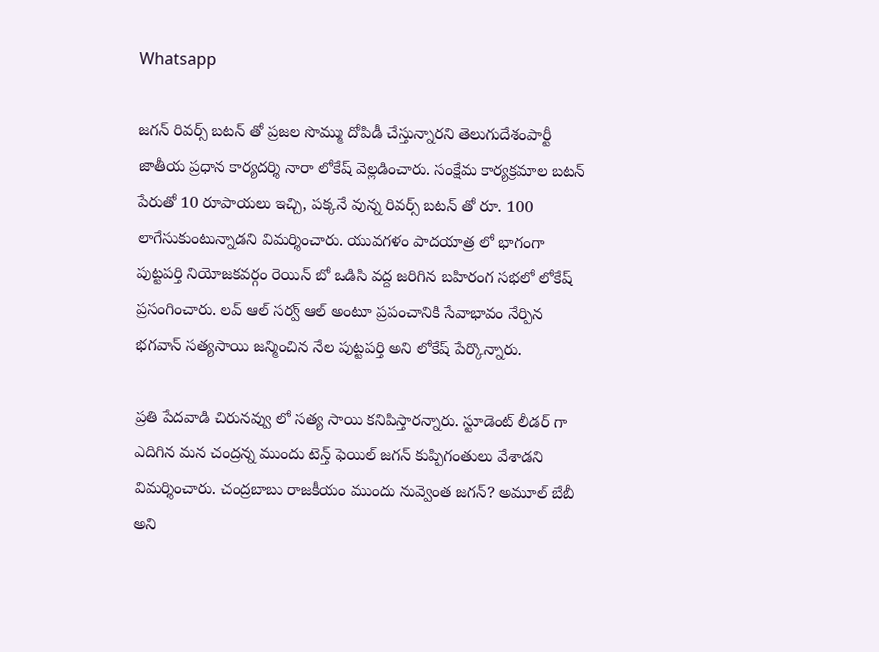Whatsapp

జగన్ రివర్స్ బటన్ తో ప్రజల సొమ్ము దోపిడీ చేస్తున్నారని తెలుగుదేశంపార్టీ జాతీయ ప్రధాన కార్యదర్శి నారా లోకేష్ వెల్లడించారు. సంక్షేమ కార్యక్రమాల బటన్ పేరుతో 10 రూపాయలు ఇచ్చి, పక్కనే వున్న రివర్స్ బటన్ తో రూ. 100 లాగేసుకుంటున్నాడని విమర్శించారు. యువగళం పాదయాత్ర లో భాగంగా పుట్టపర్తి నియోజకవర్గం రెయిన్ బో ఒడిసి వద్ద జరిగిన బహిరంగ సభలో లోకేష్ ప్రసంగించారు. లవ్ ఆల్ సర్వ్ ఆల్ అంటూ ప్రపంచానికి సేవాభావం నేర్పిన భగవాన్ సత్యసాయి జన్మించిన నేల పుట్టపర్తి అని లోకేష్ పేర్కొన్నారు.

ప్రతి పేదవాడి చిరునవ్వు లో సత్య సాయి కనిపిస్తారన్నారు. స్టూడెంట్ లీడర్ గా ఎదిగిన మన చంద్రన్న ముందు టెన్త్ ఫెయిల్ జగన్ కుప్పిగంతులు వేశాడని విమర్శించారు. చంద్రబాబు రాజకీయం ముందు నువ్వెంత జగన్? అమూల్ బేబీ అని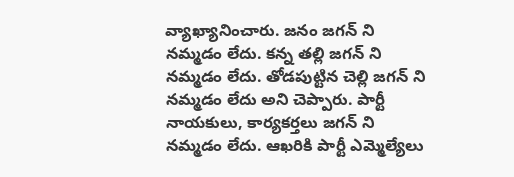వ్యాఖ్యానించారు. జనం జగన్ ని నమ్మడం లేదు. కన్న తల్లి జగన్ ని నమ్మడం లేదు. తోడపుట్టిన చెల్లి జగన్ ని నమ్మడం లేదు అని చెప్పారు. పార్టీ నాయకులు, కార్యకర్తలు జగన్ ని నమ్మడం లేదు. ఆఖరికి పార్టీ ఎమ్మెల్యేలు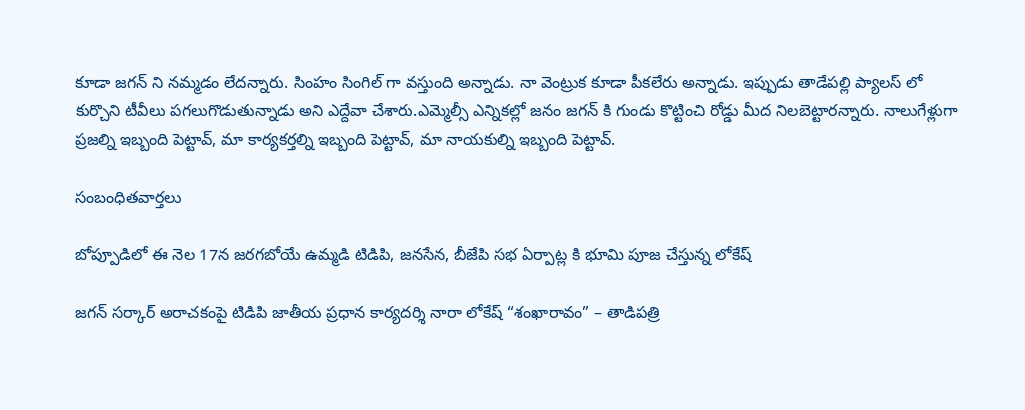కూడా జగన్ ని నమ్మడం లేదన్నారు. సింహం సింగిల్ గా వస్తుంది అన్నాడు. నా వెంట్రుక కూడా పీకలేరు అన్నాడు. ఇప్పుడు తాడేపల్లి ప్యాలస్ లో కుర్చొని టీవీలు పగలుగొడుతున్నాడు అని ఎద్దేవా చేశారు.ఎమ్మెల్సీ ఎన్నికల్లో జనం జగన్ కి గుండు కొట్టించి రోడ్డు మీద నిలబెట్టారన్నారు. నాలుగేళ్లుగా ప్రజల్ని ఇబ్బంది పెట్టావ్, మా కార్యకర్తల్ని ఇబ్బంది పెట్టావ్, మా నాయకుల్ని ఇబ్బంది పెట్టావ్.

సంబంధితవార్తలు

బోప్పూడిలో ఈ నెల 17న జరగబోయే ఉమ్మడి టిడిపి, జనసేన, బీజేపి సభ ఏర్పాట్ల కి భూమి పూజ చేస్తున్న లోకేష్

జగన్ సర్కార్ అరాచకంపై టిడిపి జాతీయ ప్రధాన కార్యదర్శి నారా లోకేష్ “శంఖారావం” – తాడిపత్రి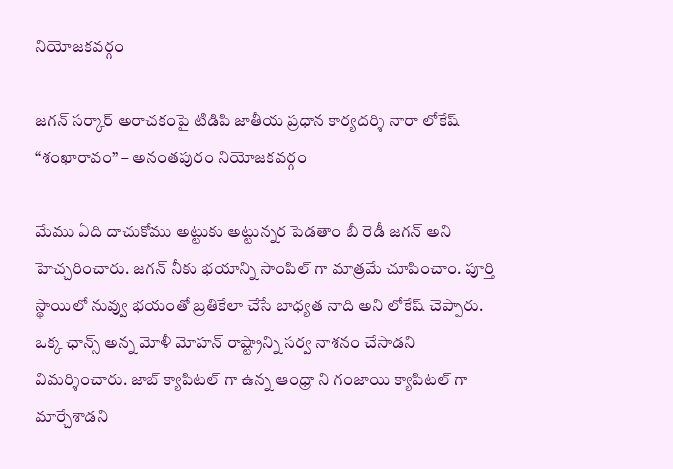నియోజకవర్గం

జగన్ సర్కార్ అరాచకంపై టిడిపి జాతీయ ప్రధాన కార్యదర్శి నారా లోకేష్ “శంఖారావం” – అనంతపురం నియోజకవర్గం

మేము ఏది దాచుకోము అట్టుకు అట్టున్నర పెడతాం బీ రెడీ జగన్ అని హెచ్చరించారు. జగన్ నీకు భయాన్ని సాంపిల్ గా మాత్రమే చూపించాం. పూర్తి స్థాయిలో నువ్వు భయంతో బ్రతికేలా చేసే బాధ్యత నాది అని లోకేష్ చెప్పారు. ఒక్క ఛాన్స్ అన్న మోళీ మోహన్ రాష్ట్రాన్ని సర్వ నాశనం చేసాడని విమర్శించారు. జాబ్ క్యాపిటల్ గా ఉన్న ఆంధ్రా ని గంజాయి క్యాపిటల్ గా మార్చేశాడని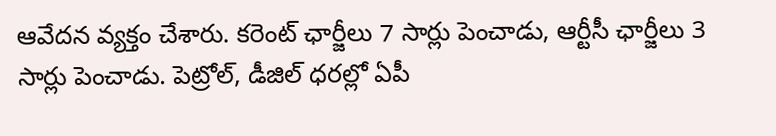ఆవేదన వ్యక్తం చేశారు. కరెంట్ ఛార్జీలు 7 సార్లు పెంచాడు, ఆర్టీసీ ఛార్జీలు 3 సార్లు పెంచాడు. పెట్రోల్, డీజిల్ ధరల్లో ఏపీ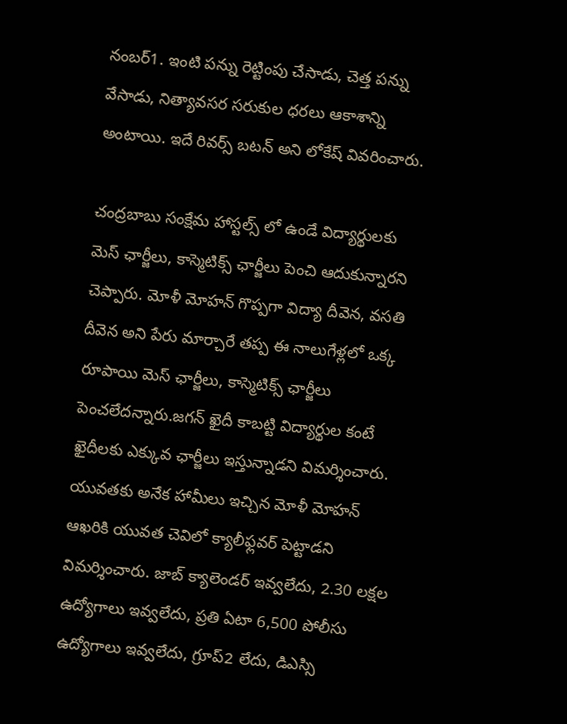నంబర్1. ఇంటి పన్ను రెట్టింపు చేసాడు, చెత్త పన్ను వేసాడు, నిత్యావసర సరుకుల ధరలు ఆకాశాన్ని అంటాయి. ఇదే రివర్స్ బటన్ అని లోకేష్ వివరించారు.

చంద్రబాబు సంక్షేమ హాస్టల్స్ లో ఉండే విద్యార్థులకు మెస్ ఛార్జీలు, కాస్మెటిక్స్ ఛార్జీలు పెంచి ఆదుకున్నారని చెప్పారు. మోళీ మోహన్ గొప్పగా విద్యా దీవెన, వసతి దీవెన అని పేరు మార్చారే తప్ప ఈ నాలుగేళ్లలో ఒక్క రూపాయి మెస్ ఛార్జీలు, కాస్మెటిక్స్ ఛార్జీలు పెంచలేదన్నారు.జగన్ ఖైదీ కాబట్టి విద్యార్థుల కంటే ఖైదీలకు ఎక్కువ ఛార్జీలు ఇస్తున్నాడని విమర్శించారు. యువతకు అనేక హామీలు ఇచ్చిన మోళీ మోహన్ ఆఖరికి యువత చెవిలో క్యాలీఫ్లవర్ పెట్టాడని విమర్శించారు. జాబ్ క్యాలెండర్ ఇవ్వలేదు, 2.30 లక్షల ఉద్యోగాలు ఇవ్వలేదు, ప్రతి ఏటా 6,500 పోలీసు ఉద్యోగాలు ఇవ్వలేదు, గ్రూప్2 లేదు, డిఎస్సి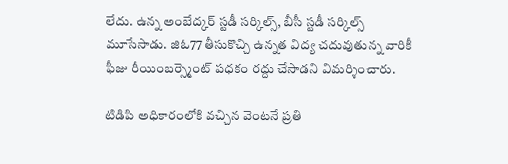లేదు. ఉన్న అంబేద్కర్ స్టడీ సర్కిల్స్, బీసీ స్టడీ సర్కిల్స్ మూసేసాడు. జిఓ77 తీసుకొచ్చి ఉన్నత విద్య చదువుతున్న వారికీ ఫీజు రీయింబర్స్మెంట్ పధకం రద్దు చేసాడని విమర్శించారు.

టిడిపి అధికారంలోకి వచ్చిన వెంటనే ప్రతి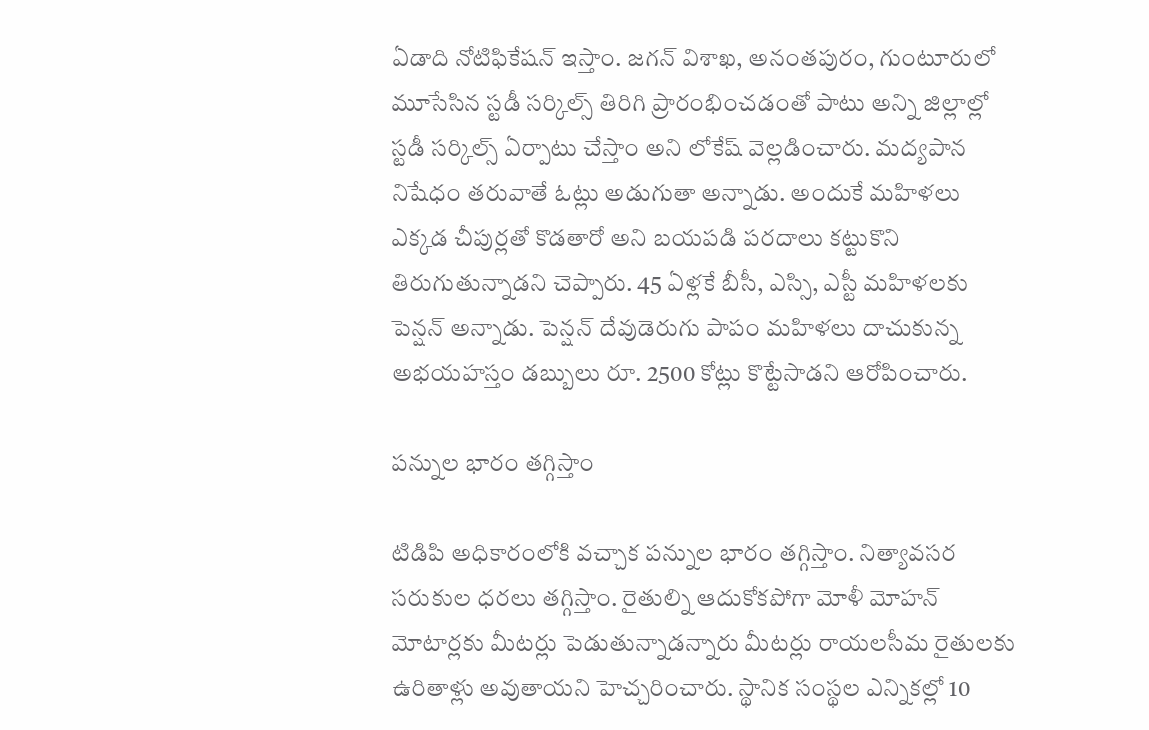ఏడాది నోటిఫికేషన్ ఇస్తాం. జగన్ విశాఖ, అనంతపురం, గుంటూరులో మూసేసిన స్టడీ సర్కిల్స్ తిరిగి ప్రారంభించడంతో పాటు అన్ని జిల్లాల్లో స్టడీ సర్కిల్స్ ఏర్పాటు చేస్తాం అని లోకేష్ వెల్లడించారు. మద్యపాన నిషేధం తరువాతే ఓట్లు అడుగుతా అన్నాడు. అందుకే మహిళలు ఎక్కడ చీపుర్లతో కొడతారో అని బయపడి పరదాలు కట్టుకొని తిరుగుతున్నాడని చెప్పారు. 45 ఏళ్లకే బీసీ, ఎస్సి, ఎస్టీ మహిళలకు పెన్షన్ అన్నాడు. పెన్షన్ దేవుడెరుగు పాపం మహిళలు దాచుకున్న అభయహస్తం డబ్బులు రూ. 2500 కోట్లు కొట్టేసాడని ఆరోపించారు.

పన్నుల భారం తగ్గిస్తాం

టిడిపి అధికారంలోకి వచ్చాక పన్నుల భారం తగ్గిస్తాం. నిత్యావసర సరుకుల ధరలు తగ్గిస్తాం. రైతుల్ని ఆదుకోకపోగా మోళీ మోహన్ మోటార్లకు మీటర్లు పెడుతున్నాడన్నారు మీటర్లు రాయలసీమ రైతులకు ఉరితాళ్లు అవుతాయని హెచ్చరించారు. స్థానిక సంస్థల ఎన్నికల్లో 10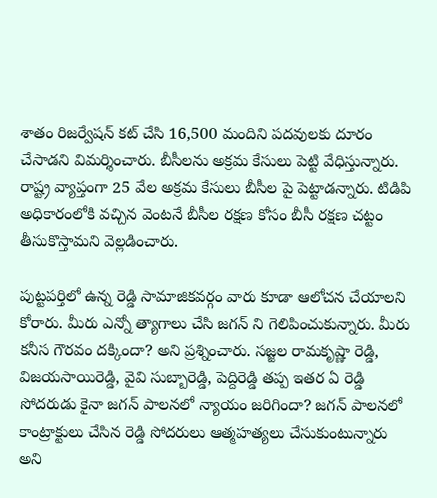శాతం రిజర్వేషన్ కట్ చేసి 16,500 మందిని పదవులకు దూరం చేసాడని విమర్శించారు. బీసీలను అక్రమ కేసులు పెట్టి వేధిస్తున్నారు. రాష్ట్ర వ్యాప్తంగా 25 వేల అక్రమ కేసులు బీసీల పై పెట్టాడన్నారు. టిడిపి అధికారంలోకి వచ్చిన వెంటనే బీసీల రక్షణ కోసం బీసీ రక్షణ చట్టం తీసుకొస్తామని వెల్లడించారు.

పుట్టపర్తిలో ఉన్న రెడ్డి సామాజికవర్గం వారు కూడా ఆలోచన చేయాలని కోరారు. మీరు ఎన్నో త్యాగాలు చేసి జగన్ ని గెలిపించుకున్నారు. మీరు కనీస గౌరవం దక్కిందా? అని ప్రశ్నించారు. సజ్జల రామకృష్ణా రెడ్డి, విజయసాయిరెడ్డి, వైవి సుబ్బారెడ్డి, పెద్దిరెడ్డి తప్ప ఇతర ఏ రెడ్డి సోదరుడు కైనా జగన్ పాలనలో న్యాయం జరిగిందా? జగన్ పాలనలో కాంట్రాక్టులు చేసిన రెడ్డి సోదరులు ఆత్మహత్యలు చేసుకుంటున్నారు అని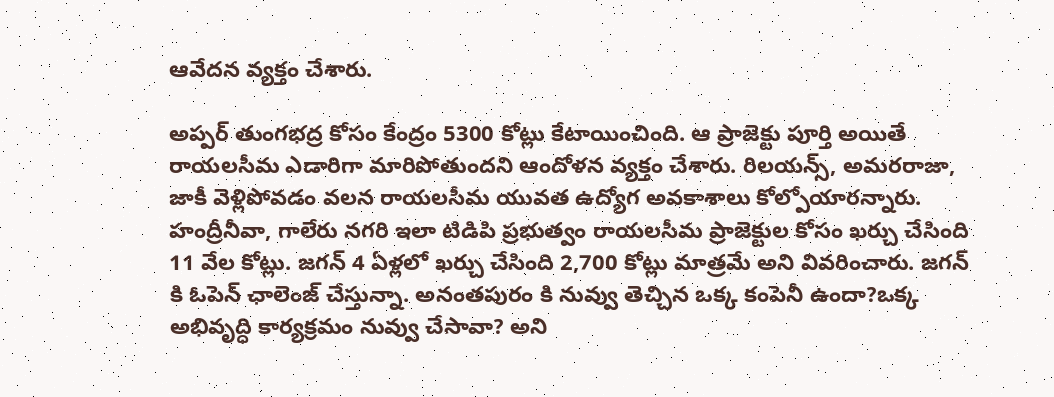ఆవేదన వ్యక్తం చేశారు.

అప్పర్ తుంగభద్ర కోసం కేంద్రం 5300 కోట్లు కేటాయించింది. ఆ ప్రాజెక్టు పూర్తి అయితే రాయలసీమ ఎడారిగా మారిపోతుందని ఆందోళన వ్యక్తం చేశారు. రిలయన్స్, అమరరాజా, జాకీ వెళ్లిపోవడం వలన రాయలసీమ యువత ఉద్యోగ అవకాశాలు కోల్పోయారన్నారు. హంద్రీనీవా, గాలేరు నగరి ఇలా టిడిపి ప్రభుత్వం రాయలసీమ ప్రాజెక్టుల కోసం ఖర్చు చేసింది 11 వేల కోట్లు. జగన్ 4 ఏళ్లలో ఖర్చు చేసింది 2,700 కోట్లు మాత్రమే అని వివరించారు. జగన్ కి ఓపెన్ ఛాలెంజ్ చేస్తున్నా. అనంతపురం కి నువ్వు తెచ్చిన ఒక్క కంపెనీ ఉందా?ఒక్క అభివృద్ధి కార్యక్రమం నువ్వు చేసావా? అని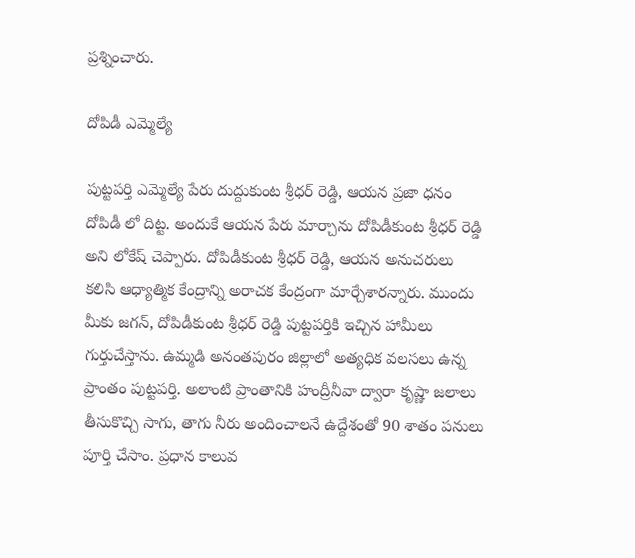ప్రశ్నించారు.

దోపిడీ ఎమ్మెల్యే

పుట్టపర్తి ఎమ్మెల్యే పేరు దుద్దుకుంట శ్రీధర్ రెడ్డి, ఆయన ప్రజా ధనం దోపిడీ లో దిట్ట. అందుకే ఆయన పేరు మార్చాను దోపిడీకుంట శ్రీధర్ రెడ్డి అని లోకేష్ చెప్పారు. దోపిడీకుంట శ్రీధర్ రెడ్డి, ఆయన అనుచరులు కలిసి ఆధ్యాత్మిక కేంద్రాన్ని అరాచక కేంద్రంగా మార్చేశారన్నారు. ముందు మీకు జగన్, దోపిడీకుంట శ్రీధర్ రెడ్డి పుట్టపర్తికి ఇచ్చిన హామీలు గుర్తుచేస్తాను. ఉమ్మడి అనంతపురం జిల్లాలో అత్యధిక వలసలు ఉన్న ప్రాంతం పుట్టపర్తి. అలాంటి ప్రాంతానికి హంద్రీనీవా ద్వారా కృష్ణా జలాలు తీసుకొచ్చి సాగు, తాగు నీరు అందించాలనే ఉద్దేశంతో 90 శాతం పనులు పూర్తి చేసాం. ప్రధాన కాలువ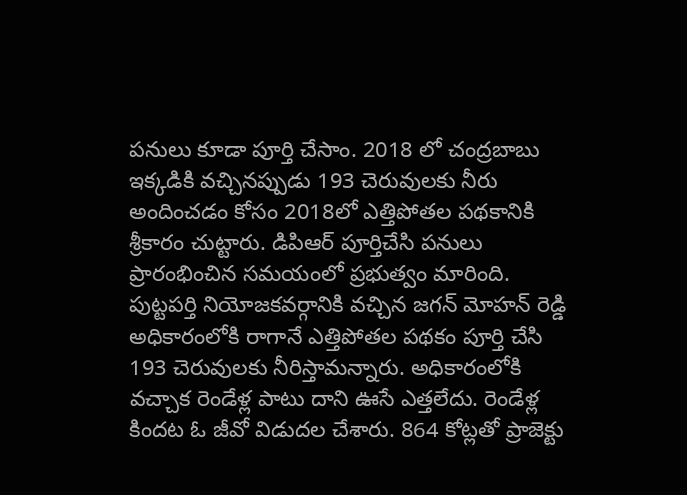పనులు కూడా పూర్తి చేసాం. 2018 లో చంద్రబాబు ఇక్కడికి వచ్చినప్పుడు 193 చెరువులకు నీరు అందించడం కోసం 2018లో ఎత్తిపోతల పథకానికి శ్రీకారం చుట్టారు. డిపిఆర్ పూర్తిచేసి పనులు ప్రారంభించిన సమయంలో ప్రభుత్వం మారింది. పుట్టపర్తి నియోజకవర్గానికి వచ్చిన జగన్ మోహన్ రెడ్డి అధికారంలోకి రాగానే ఎత్తిపోతల పథకం పూర్తి చేసి 193 చెరువులకు నీరిస్తామన్నారు. అధికారంలోకి వచ్చాక రెండేళ్ల పాటు దాని ఊసే ఎత్తలేదు. రెండేళ్ల కిందట ఓ జీవో విడుదల చేశారు. 864 కోట్లతో ప్రాజెక్టు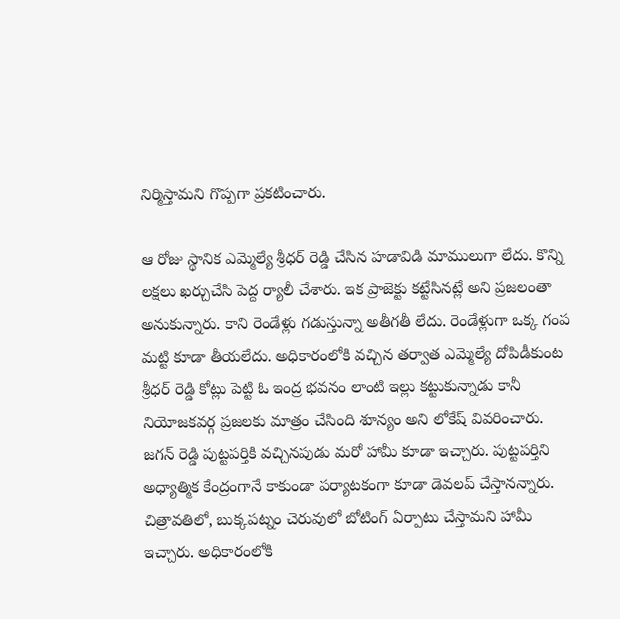నిర్మిస్తామని గొప్పగా ప్రకటించారు.

ఆ రోజు స్థానిక ఎమ్మెల్యే శ్రీధర్ రెడ్డి చేసిన హడావిడి మాములుగా లేదు. కొన్ని లక్షలు ఖర్చుచేసి పెద్ద ర్యాలీ చేశారు. ఇక ప్రాజెక్టు కట్టేసినట్లే అని ప్రజలంతా అనుకున్నారు. కాని రెండేళ్లు గడుస్తున్నా అతీగతీ లేదు. రెండేళ్లుగా ఒక్క గంప మట్టి కూడా తీయలేదు. అధికారంలోకి వచ్చిన తర్వాత ఎమ్మెల్యే దోపిడీకుంట శ్రీధర్ రెడ్డి కోట్లు పెట్టి ఓ ఇంద్ర భవనం లాంటి ఇల్లు కట్టుకున్నాడు కానీ నియోజకవర్గ ప్రజలకు మాత్రం చేసింది శూన్యం అని లోకేష్ వివరించారు. జగన్ రెడ్డి పుట్టపర్తికి వచ్చినపుడు మరో హామీ కూడా ఇచ్చారు. పుట్టపర్తిని అధ్యాత్మిక కేంద్రంగానే కాకుండా పర్యాటకంగా కూడా డెవలప్ చేస్తానన్నారు. చిత్రావతిలో, బుక్కపట్నం చెరువులో బోటింగ్ ఏర్పాటు చేస్తామని హామీ ఇచ్చారు. అధికారంలోకి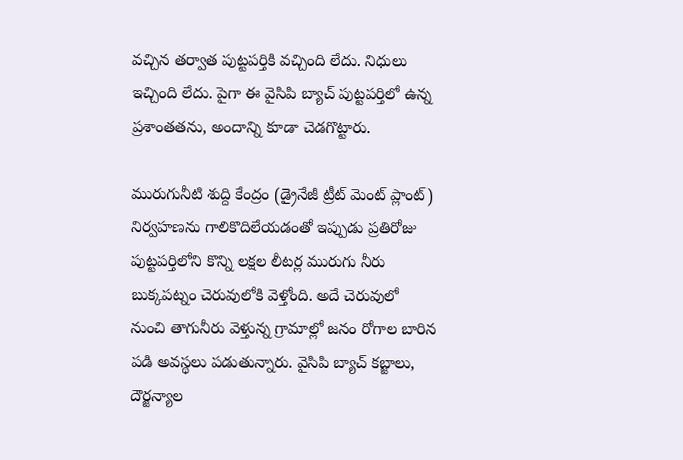వచ్చిన తర్వాత పుట్టపర్తికి వచ్చింది లేదు. నిధులు ఇచ్చింది లేదు. పైగా ఈ వైసిపి బ్యాచ్ పుట్టపర్తిలో ఉన్న ప్రశాంతతను, అందాన్ని కూడా చెడగొట్టారు.

మురుగునీటి శుద్ది కేంద్రం (డ్రైనేజీ ట్రీట్ మెంట్ ప్లాంట్) నిర్వహణను గాలికొదిలేయడంతో ఇప్పుడు ప్రతిరోజు పుట్టపర్తిలోని కొన్ని లక్షల లీటర్ల మురుగు నీరు బుక్కపట్నం చెరువులోకి వెళ్తోంది. అదే చెరువులో నుంచి తాగునీరు వెళ్తున్న గ్రామాల్లో జనం రోగాల బారిన పడి అవస్థలు పడుతున్నారు. వైసిపి బ్యాచ్ కబ్జాలు, దౌర్జన్యాల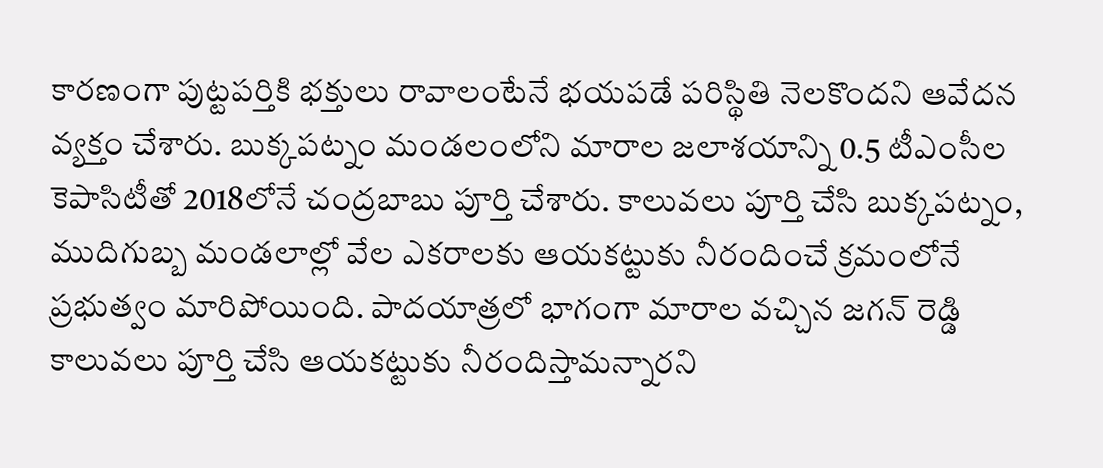కారణంగా పుట్టపర్తికి భక్తులు రావాలంటేనే భయపడే పరిస్థితి నెలకొందని ఆవేదన వ్యక్తం చేశారు. బుక్కపట్నం మండలంలోని మారాల జలాశయాన్ని 0.5 టీఎంసీల కెపాసిటీతో 2018లోనే చంద్రబాబు పూర్తి చేశారు. కాలువలు పూర్తి చేసి బుక్కపట్నం, ముదిగుబ్బ మండలాల్లో వేల ఎకరాలకు ఆయకట్టుకు నీరందించే క్రమంలోనే ప్రభుత్వం మారిపోయింది. పాదయాత్రలో భాగంగా మారాల వచ్చిన జగన్ రెడ్డి కాలువలు పూర్తి చేసి ఆయకట్టుకు నీరందిస్తామన్నారని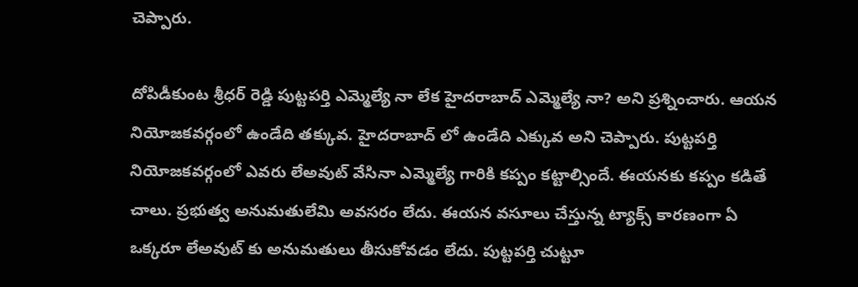చెప్పారు.

దోపిడీకుంట శ్రీధర్ రెడ్డి పుట్టపర్తి ఎమ్మెల్యే నా లేక హైదరాబాద్ ఎమ్మెల్యే నా? అని ప్రశ్నించారు. ఆయన నియోజకవర్గంలో ఉండేది తక్కువ. హైదరాబాద్ లో ఉండేది ఎక్కువ అని చెప్పారు. పుట్టపర్తి నియోజకవర్గంలో ఎవరు లేఅవుట్ వేసినా ఎమ్మెల్యే గారికి కప్పం కట్టాల్సిందే. ఈయనకు కప్పం కడితే చాలు. ప్రభుత్వ అనుమతులేమి అవసరం లేదు. ఈయన వసూలు చేస్తున్న ట్యాక్స్ కారణంగా ఏ ఒక్కరూ లేఅవుట్ కు అనుమతులు తీసుకోవడం లేదు. పుట్టపర్తి చుట్టూ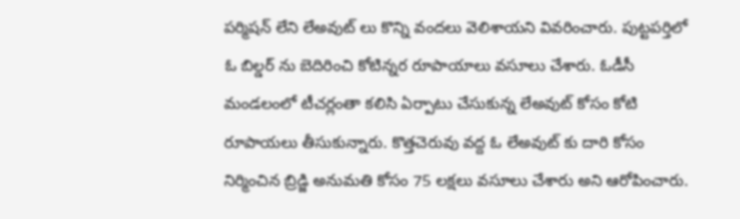పర్మిషన్ లేని లేఅవుట్ లు కొన్ని వందలు వెలిశాయని వివరించారు. పుట్టపర్తిలో ఓ బిల్డర్ ను బెదిరించి కోటిన్నర రూపాయాలు వసూలు చేశారు. ఓడీసీ మండలంలో టీచర్లంతా కలిసి ఏర్పాటు చేసుకున్న లేఅవుట్ కోసం కోటి రూపాయలు తీసుకున్నారు. కొత్తచెరువు వద్ద ఓ లేఅవుట్ కు దారి కోసం నిర్మించిన బ్రిడ్జి అనుమతి కోసం 75 లక్షలు వసూలు చేశారు అని ఆరోపించారు.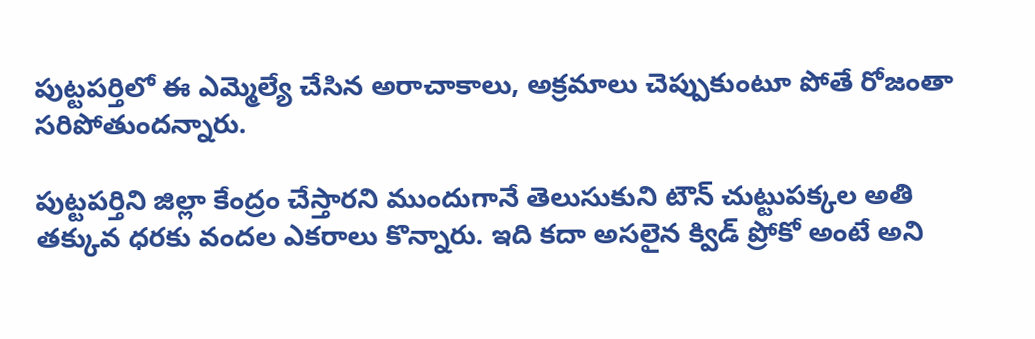పుట్టపర్తిలో ఈ ఎమ్మెల్యే చేసిన అరాచాకాలు, అక్రమాలు చెప్పుకుంటూ పోతే రోజంతా సరిపోతుందన్నారు.

పుట్టపర్తిని జిల్లా కేంద్రం చేస్తారని ముందుగానే తెలుసుకుని టౌన్ చుట్టుపక్కల అతి తక్కువ ధరకు వందల ఎకరాలు కొన్నారు. ఇది కదా అసలైన క్విడ్ ప్రోకో అంటే అని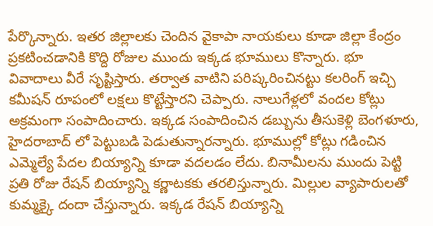పేర్కొన్నారు. ఇతర జిల్లాలకు చెందిన వైకాపా నాయకులు కూడా జిల్లా కేంద్రం ప్రకటించడానికి కొద్ది రోజుల ముందు ఇక్కడ భూములు కొన్నారు. భూ వివాదాలు వీరే సృష్టిస్తారు. తర్వాత వాటిని పరిష్కరించినట్టు కలరింగ్ ఇచ్చి కమీషన్ రూపంలో లక్షలు కొట్టేస్తారని చెప్పారు. నాలుగేళ్లలో వందల కోట్లు అక్రమంగా సంపాదించారు. ఇక్కడ సంపాదించిన డబ్బును తీసుకెళ్లి బెంగళూరు, హైదరాబాద్ లో పెట్టుబడి పెడుతున్నారన్నారు. భూముల్లో కోట్లు గడించిన ఎమ్మెల్యే పేదల బియ్యాన్ని కూడా వదలడం లేదు. బినామీలను ముందు పెట్టి ప్రతి రోజు రేషన్ బియ్యాన్ని కర్ణాటకకు తరలిస్తున్నారు. మిల్లుల వ్యాపారులతో కుమ్మక్కై దందా చేస్తున్నారు. ఇక్కడ రేషన్ బియ్యాన్ని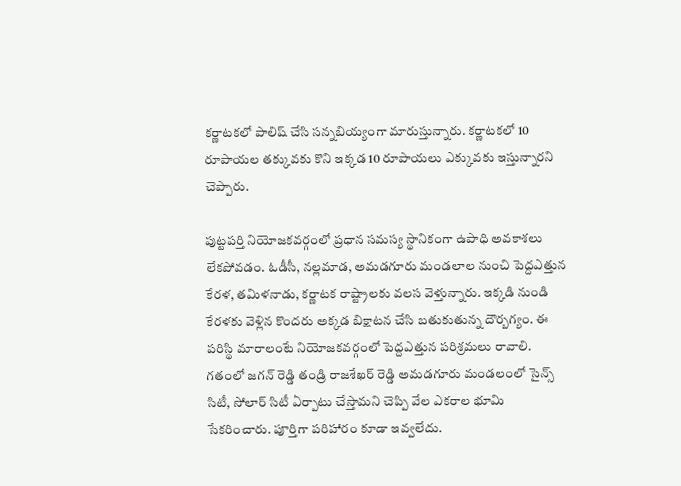కర్ణాటకలో పాలిష్ చేసి సన్నబియ్యంగా మారుస్తున్నారు. కర్ణాటకలో 10 రూపాయల తక్కువకు కొని ఇక్కడ 10 రూపాయలు ఎక్కువకు ఇస్తున్నారని చెప్పారు.

పుట్టపర్తి నియోజకవర్గంలో ప్రధాన సమస్య స్థానికంగా ఉపాధి అవకాశలు లేకపోవడం. ఓడీసీ, నల్లమాడ, అమడగూరు మండలాల నుంచి పెద్దఎత్తున కేరళ, తమిళనాడు, కర్ణాటక రాష్ట్రాలకు వలస వెళ్తున్నారు. ఇక్కడి నుండి కేరళకు వెళ్లిన కొందరు అక్కడ బిక్షాటన చేసి బతుకుతున్న దౌర్బగ్యం. ఈ పరిస్థి మారాలంటే నియోజకవర్గంలో పెద్దఎత్తున పరిశ్రమలు రావాలి. గతంలో జగన్ రెడ్డి తండ్రి రాజశేఖర్ రెడ్డి అమడగూరు మండలంలో సైన్స్ సిటీ, సోలార్ సిటీ ఏర్పాటు చేస్తామని చెప్పి వేల ఎకరాల భూమి సేకరించారు. పూర్తిగా పరిహారం కూడా ఇవ్వలేదు.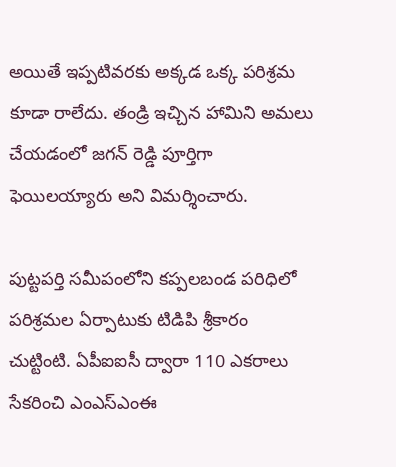అయితే ఇప్పటివరకు అక్కడ ఒక్క పరిశ్రమ కూడా రాలేదు. తండ్రి ఇచ్చిన హామిని అమలు చేయడంలో జగన్ రెడ్డి పూర్తిగా ఫెయిలయ్యారు అని విమర్శించారు.

పుట్టపర్తి సమీపంలోని కప్పలబండ పరిధిలో పరిశ్రమల ఏర్పాటుకు టిడిపి శ్రీకారం చుట్టింటి. ఏపీఐఐసీ ద్వారా 110 ఎకరాలు సేకరించి ఎంఎస్ఎంఈ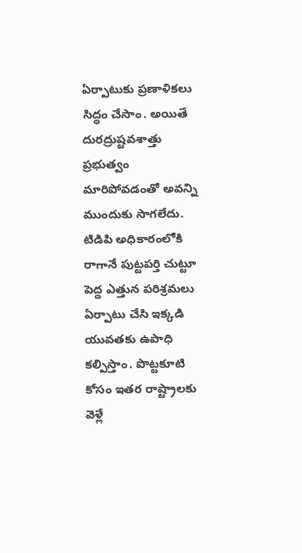ఏర్పాటుకు ప్రణాళికలు సిద్ధం చేసాం. అయితే దురద్రుష్టవశాత్తు ప్రభుత్వం మారిపోవడంతో అవన్ని ముందుకు సాగలేదు. టిడిపి అధికారంలోకి రాగానే పుట్టపర్తి చుట్టూ పెద్ద ఎత్తున పరిశ్రమలు ఏర్పాటు చేసి ఇక్కడి యువతకు ఉపాధి కల్పిస్తాం. పొట్టకూటి కోసం ఇతర రాష్ట్రాలకు వెళ్లే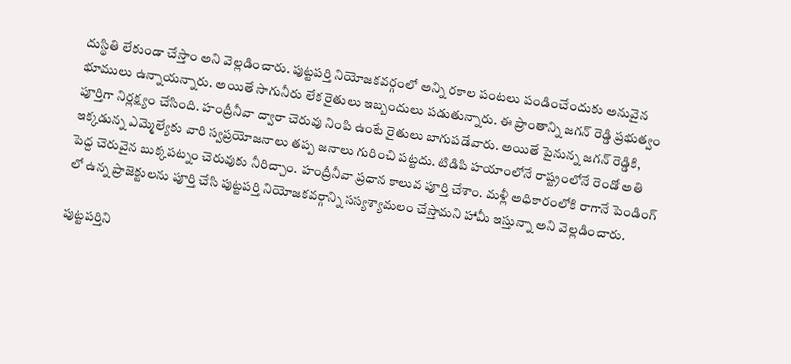దుస్థితి లేకుండా చేస్తాం అని వెల్లడించారు. పుట్టపర్తి నియోజకవర్గంలో అన్ని రకాల పంటలు పండించేందుకు అనువైన భూములు ఉన్నాయన్నారు. అయితే సాగునీరు లేక రైతులు ఇబ్బందులు పడుతున్నారు. ఈ ప్రాంతాన్ని జగన్ రెడ్డి ప్రభుత్వం పూర్తిగా నిర్లక్ష్యం చేసింది. హంద్రీనీవా ద్వారా చెరువు నింపి ఉంటే రైతులు బాగుపడేవారు. అయితే పైనున్న జగన్ రెడ్డికి, ఇక్కడున్న ఎమ్మెల్యేకు వారి స్వప్రయోజనాలు తప్ప జనాలు గురించి పట్టదు. టిడిపి హయాంలోనే రాష్ట్రంలోనే రెండో అతి పెద్ద చెరువైన బుక్కపట్నం చెరువుకు నీరిచ్చాం. హంద్రీనీవా ప్రధాన కాలువ పూర్తి చేశాం. మళ్లీ అధికారంలోకి రాగానే పెండింగ్ లో ఉన్న ప్రాజెక్టులను పూర్తి చేసి పుట్టపర్తి నియోజకవర్గాన్ని సస్యశ్యామలం చేస్తామని హామీ ఇస్తున్నా అని వెల్లడించారు.

పుట్టపర్తిని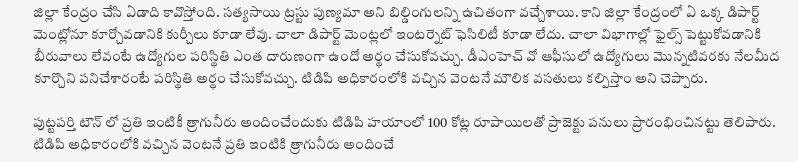జిల్లా కేంద్రం చేసి ఏడాది కావొస్తోంది. సత్యసాయి ట్రస్టు పుణ్యమా అని బిల్డింగులన్ని ఉచితంగా వచ్చేశాయి. కాని జిల్లా కేంద్రంలో ఏ ఒక్క డిపార్ట్ మెంట్లోనూ కూర్చోవడానికి కుర్చీలు కూడా లేవు. చాలా డిపార్ట్ మెంట్లలో ఇంటర్నెట్ ఫెసిలిటీ కూడా లేదు. చాలా విభాగాల్లో ఫైల్స్ పెట్టుకోవడానికి బీరువాలు లేవంటే ఉద్యోగుల పరిస్థితి ఎంత దారుణంగా ఉందో అర్థం చేసుకోవచ్చు. డీఎంహెచ్ వో ఆఫీసులో ఉద్యోగులు మొన్నటివరకు నేలమీద కూర్చొని పనిచేశారంటే పరిస్థితి అర్థం చేసుకోవచ్చు. టిడిపి అధికారంలోకి వచ్చిన వెంటనే మౌలిక వసతులు కల్పిస్తాం అని చెప్పారు.

పుట్టపర్తి టౌన్ లో ప్రతి ఇంటికీ త్రాగునీరు అందించేందుకు టిడిపి హయాంలో 100 కోట్ల రూపాయిలతో ప్రాజెక్టు పనులు ప్రారంభించినట్టు తెలిపారు. టిడిపి అధికారంలోకి వచ్చిన వెంటనే ప్రతి ఇంటికి త్రాగునీరు అందించే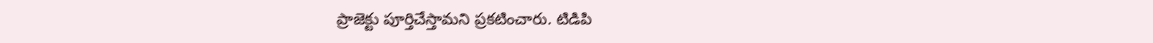ప్రాజెక్టు పూర్తిచేస్తామని ప్రకటించారు. టిడిపి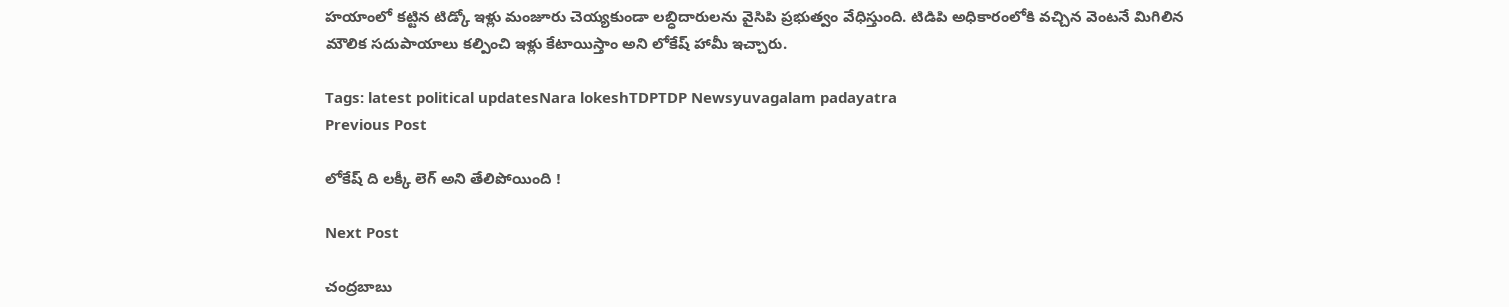హయాంలో కట్టిన టిడ్కో ఇళ్లు మంజూరు చెయ్యకుండా లబ్ధిదారులను వైసిపి ప్రభుత్వం వేధిస్తుంది. టిడిపి అధికారంలోకి వచ్చిన వెంటనే మిగిలిన మౌలిక సదుపాయాలు కల్పించి ఇళ్లు కేటాయిస్తాం అని లోకేష్ హామీ ఇచ్చారు.

Tags: latest political updatesNara lokeshTDPTDP Newsyuvagalam padayatra
Previous Post

లోకేష్ ది లక్కీ లెగ్ అని తేలిపోయింది !

Next Post

చంద్రబాబు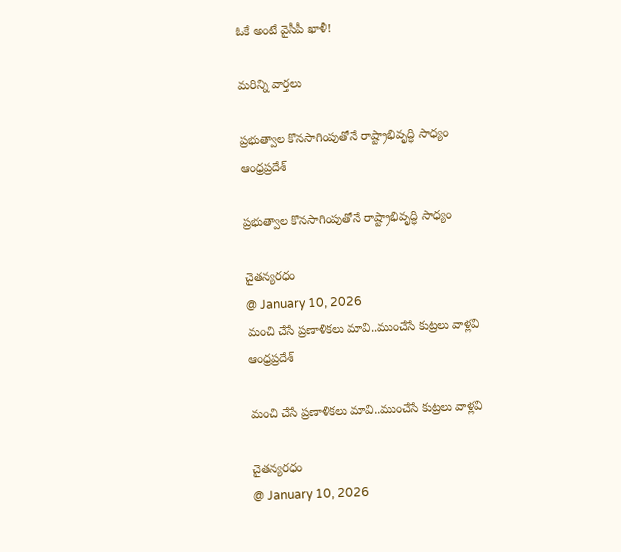ఓకే అంటే వైసీపీ ఖాళీ!

మరిన్ని వార్తలు

ప్రభుత్వాల కొనసాగింపుతోనే రాష్ట్రాభివృద్ధి సాధ్యం
ఆంధ్రప్రదేశ్

ప్రభుత్వాల కొనసాగింపుతోనే రాష్ట్రాభివృద్ధి సాధ్యం

చైతన్యరధం
@ January 10, 2026
మంచి చేసే ప్రణాళికలు మావి..ముంచేసే కుట్రలు వాళ్లవి
ఆంధ్రప్రదేశ్

మంచి చేసే ప్రణాళికలు మావి..ముంచేసే కుట్రలు వాళ్లవి

చైతన్యరధం
@ January 10, 2026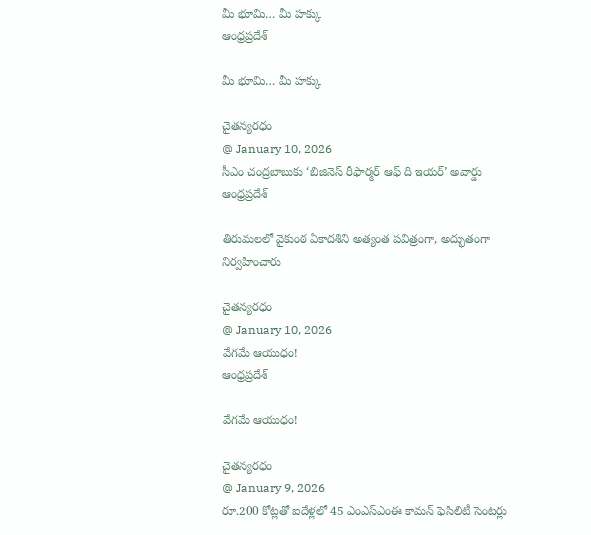మీ భూమి… మీ హక్కు
ఆంధ్రప్రదేశ్

మీ భూమి… మీ హక్కు

చైతన్యరధం
@ January 10, 2026
సీఎం చంద్రబాబుకు ‘బిజినెస్‌ రీఫార్మర్‌ ఆఫ్‌ ది ఇయర్‌’ అవార్డు
ఆంధ్రప్రదేశ్

తిరుమలలో వైకుంఠ ఏకాదశిని అత్యంత పవిత్రంగా, అద్భుతంగా నిర్వహించారు

చైతన్యరధం
@ January 10, 2026
వేగమే ఆయుధం!
ఆంధ్రప్రదేశ్

వేగమే ఆయుధం!

చైతన్యరధం
@ January 9, 2026
రూ.200 కోట్లతో ఐదేళ్లలో 45 ఎంఎస్‌ఎంఈ కామన్‌ ఫెసిలిటీ సెంటర్లు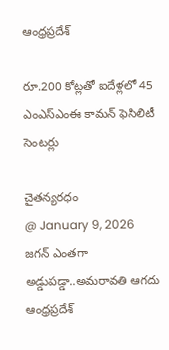ఆంధ్రప్రదేశ్

రూ.200 కోట్లతో ఐదేళ్లలో 45 ఎంఎస్‌ఎంఈ కామన్‌ ఫెసిలిటీ సెంటర్లు

చైతన్యరధం
@ January 9, 2026
జగన్‌ ఎంతగా అడ్డుపడ్డా..అమరావతి ఆగదు
ఆంధ్రప్రదేశ్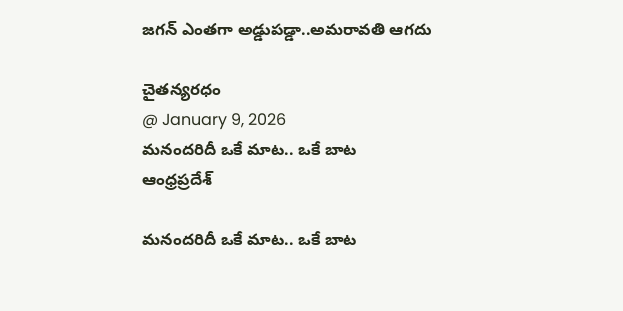జగన్‌ ఎంతగా అడ్డుపడ్డా..అమరావతి ఆగదు

చైతన్యరధం
@ January 9, 2026
మనందరిదీ ఒకే మాట.. ఒకే బాట
ఆంధ్రప్రదేశ్

మనందరిదీ ఒకే మాట.. ఒకే బాట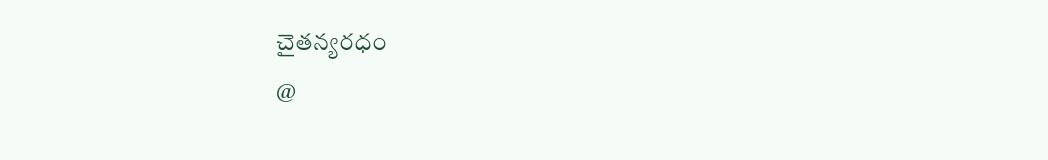చైతన్యరధం
@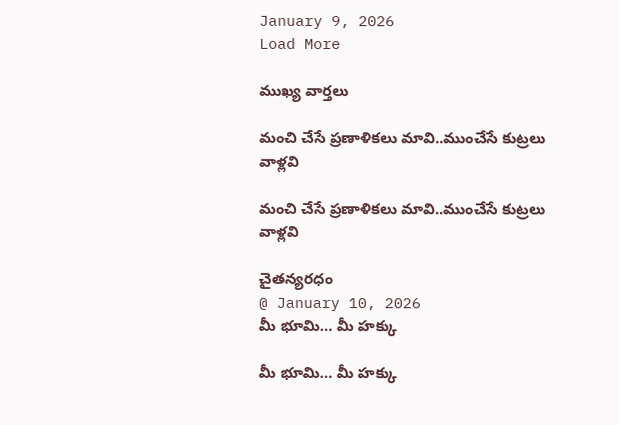January 9, 2026
Load More

ముఖ్య వార్తలు

మంచి చేసే ప్రణాళికలు మావి..ముంచేసే కుట్రలు వాళ్లవి

మంచి చేసే ప్రణాళికలు మావి..ముంచేసే కుట్రలు వాళ్లవి

చైతన్యరధం
@ January 10, 2026
మీ భూమి… మీ హక్కు

మీ భూమి… మీ హక్కు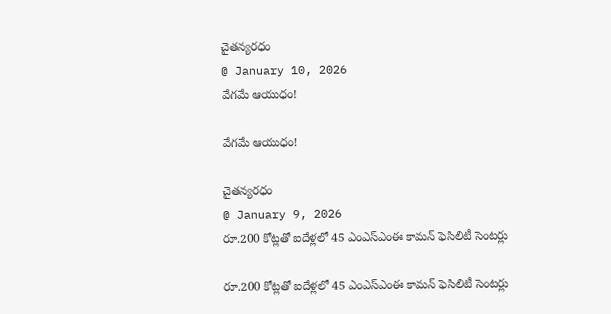చైతన్యరధం
@ January 10, 2026
వేగమే ఆయుధం!

వేగమే ఆయుధం!

చైతన్యరధం
@ January 9, 2026
రూ.200 కోట్లతో ఐదేళ్లలో 45 ఎంఎస్‌ఎంఈ కామన్‌ ఫెసిలిటీ సెంటర్లు

రూ.200 కోట్లతో ఐదేళ్లలో 45 ఎంఎస్‌ఎంఈ కామన్‌ ఫెసిలిటీ సెంటర్లు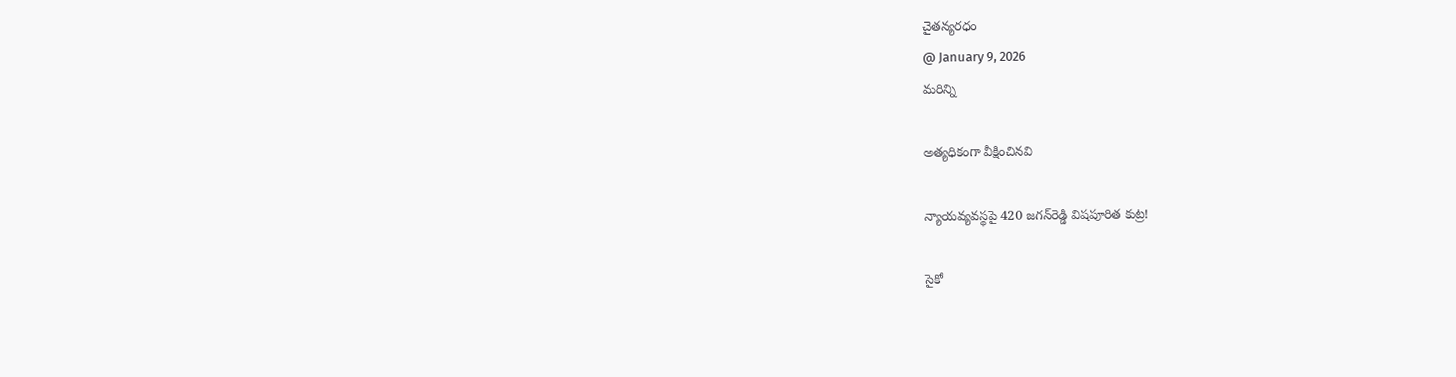చైతన్యరధం
@ January 9, 2026
మరిన్ని

అత్యధికంగా వీక్షించినవి

న్యాయవ్యవస్థపై 420 జగన్‌రెడ్డి విషపూరిత కుట్ర!

సైకో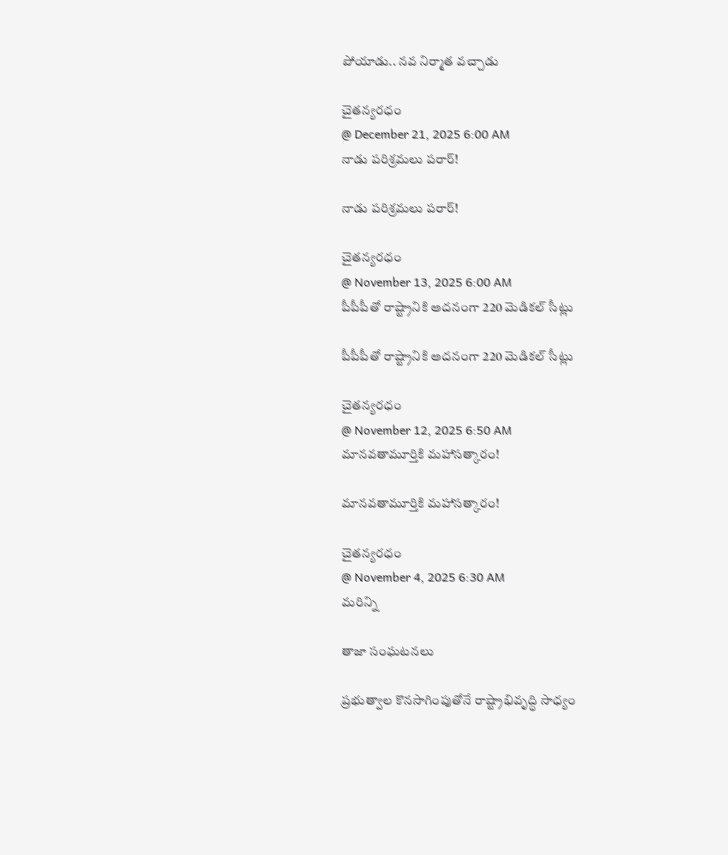పోయాడు.. నవ నిర్మాత వచ్చాడు

చైతన్యరధం
@ December 21, 2025 6:00 AM
నాడు పరిశ్రమలు పరార్‌!

నాడు పరిశ్రమలు పరార్‌!

చైతన్యరధం
@ November 13, 2025 6:00 AM
పీపీపీతో రాష్ట్రానికి అదనంగా 220 మెడికల్‌ సీట్లు

పీపీపీతో రాష్ట్రానికి అదనంగా 220 మెడికల్‌ సీట్లు

చైతన్యరధం
@ November 12, 2025 6:50 AM
మానవతామూర్తికి మహాసత్కారం!

మానవతామూర్తికి మహాసత్కారం!

చైతన్యరధం
@ November 4, 2025 6:30 AM
మరిన్ని

తాజా సంఘటనలు

ప్రభుత్వాల కొనసాగింపుతోనే రాష్ట్రాభివృద్ధి సాధ్యం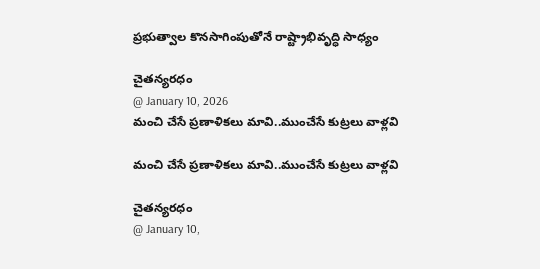ప్రభుత్వాల కొనసాగింపుతోనే రాష్ట్రాభివృద్ధి సాధ్యం

చైతన్యరధం
@ January 10, 2026
మంచి చేసే ప్రణాళికలు మావి..ముంచేసే కుట్రలు వాళ్లవి

మంచి చేసే ప్రణాళికలు మావి..ముంచేసే కుట్రలు వాళ్లవి

చైతన్యరధం
@ January 10,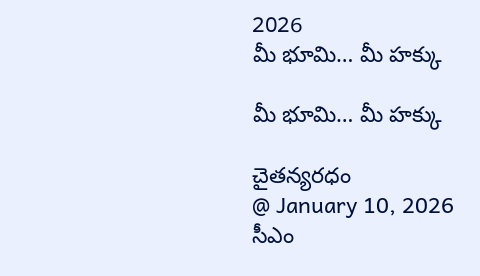2026
మీ భూమి… మీ హక్కు

మీ భూమి… మీ హక్కు

చైతన్యరధం
@ January 10, 2026
సీఎం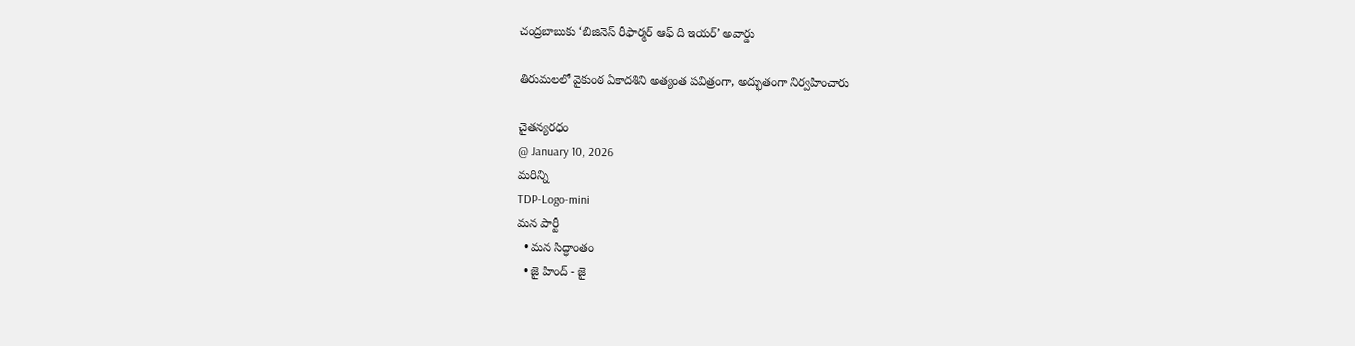చంద్రబాబుకు ‘బిజినెస్‌ రీఫార్మర్‌ ఆఫ్‌ ది ఇయర్‌’ అవార్డు

తిరుమలలో వైకుంఠ ఏకాదశిని అత్యంత పవిత్రంగా, అద్భుతంగా నిర్వహించారు

చైతన్యరధం
@ January 10, 2026
మరిన్ని
TDP-Logo-mini
మన పార్టీ
  • మన సిద్ధాంతం
  • జై హింద్ - జై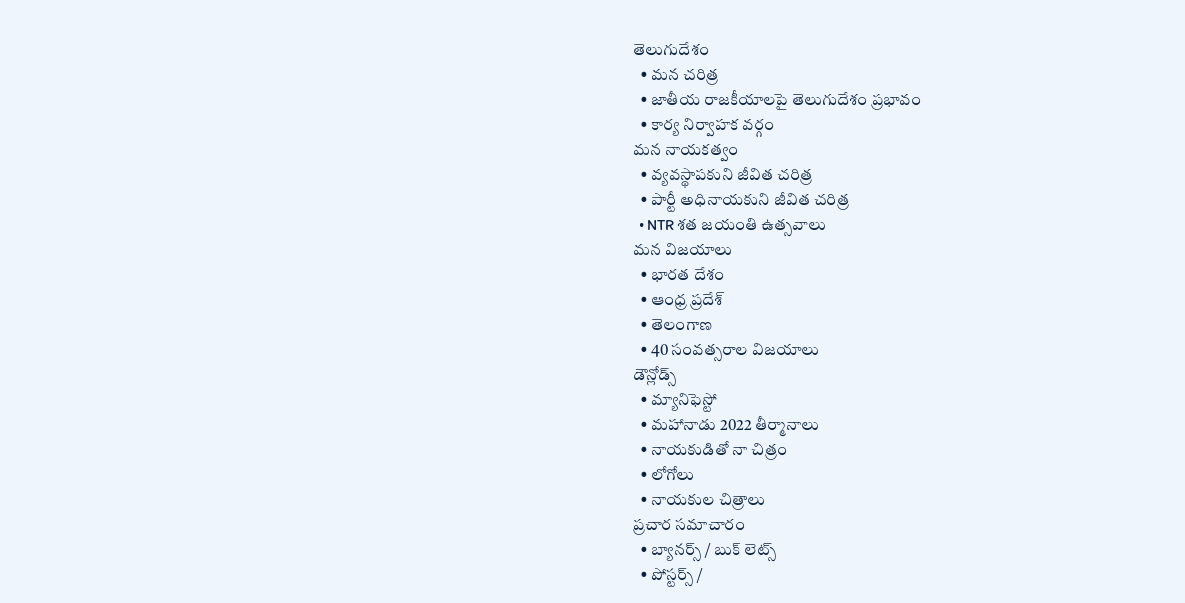తెలుగుదేశం
  • మన చరిత్ర
  • జాతీయ రాజకీయాలపై తెలుగుదేశం ప్రభావం
  • కార్య నిర్వాహక వర్గం
మన నాయకత్వం
  • వ్యవస్థాపకుని జీవిత చరిత్ర
  • పార్టీ అధినాయకుని జీవిత చరిత్ర
  • NTR శత జయంతి ఉత్సవాలు
మన విజయాలు
  • భారత దేశం
  • ఆంధ్ర ప్రదేశ్
  • తెలంగాణ
  • 40 సంవత్సరాల విజయాలు
డౌన్లోడ్స్
  • మ్యానిఫెస్టో
  • మహానాడు 2022 తీర్మానాలు
  • నాయకుడితో నా చిత్రం
  • లోగోలు
  • నాయకుల చిత్రాలు
ప్రచార సమాచారం
  • బ్యానర్స్ / బుక్ లెట్స్
  • పోస్టర్స్ /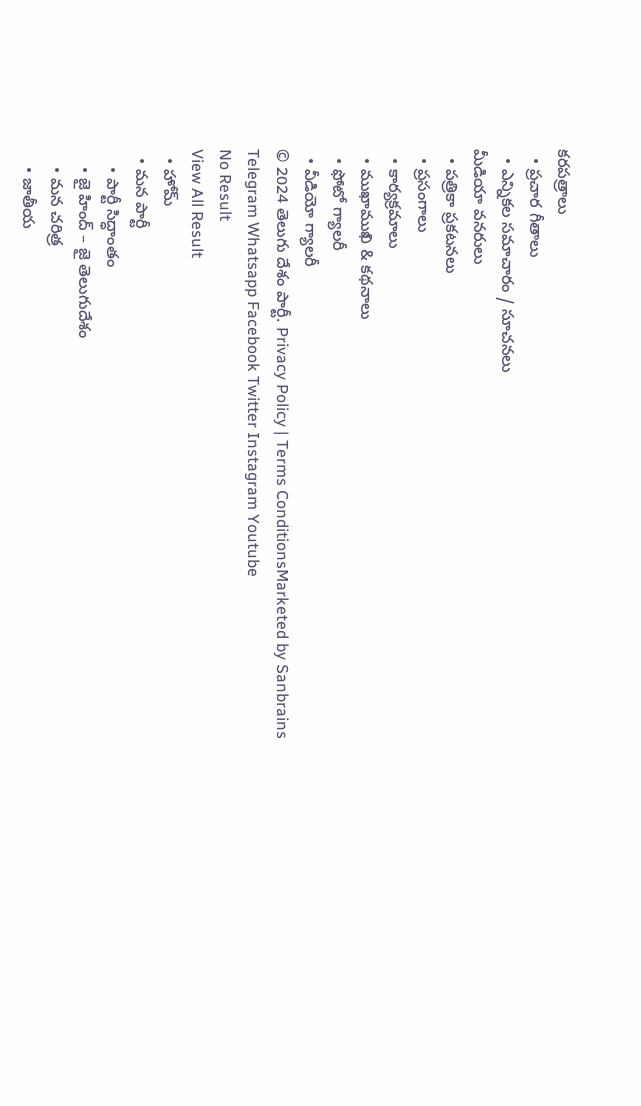కరపత్రాలు
  • ప్రచార గీతాలు
  • ఎన్నికల సమాచారం / సూచనలు
మీడియా వనరులు
  • పత్రికా ప్రకటనలు
  • ప్రసంగాలు
  • కార్యక్రమాలు
  • ముఖాముఖి & కథనాలు
  • ఫోటో గ్యాలరీ
  • వీడియో గ్యాలరీ
© 2024 తెలుగు దేశం పార్టీ. Privacy Policy | Terms ConditionsMarketed by Sanbrains
Telegram Whatsapp Facebook Twitter Instagram Youtube
No Result
View All Result
  • హోమ్
  • మన పార్టీ
    • పార్టీ సిద్ధాంతం
    • జై హింద్ – జై తెలుగుదేశం
    • మన చరిత్ర
    • జాతీయ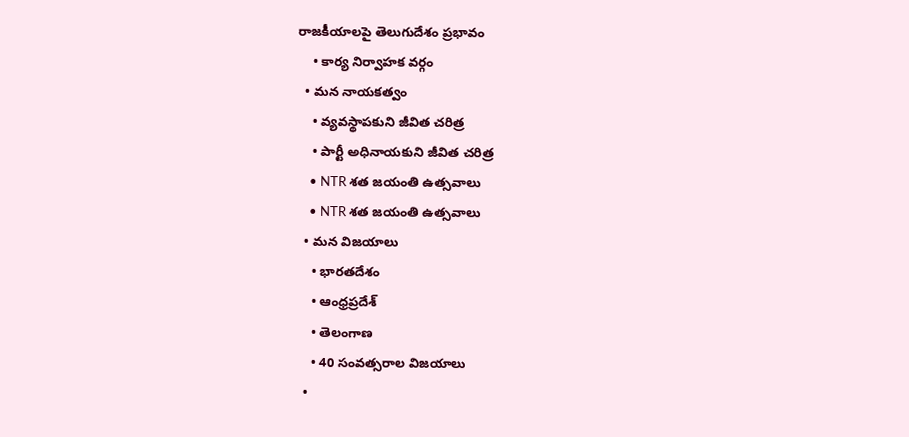రాజకీయాలపై తెలుగుదేశం ప్రభావం
    • కార్య నిర్వాహక వర్గం
  • మన నాయకత్వం
    • వ్యవస్థాపకుని జీవిత చరిత్ర
    • పార్టీ అధినాయకుని జీవిత చరిత్ర
    • NTR శత జయంతి ఉత్సవాలు
    • NTR శత జయంతి ఉత్సవాలు
  • మన విజయాలు
    • భారతదేశం
    • ఆంధ్రప్రదేశ్
    • తెలంగాణ
    • 40 సంవత్సరాల విజయాలు
  •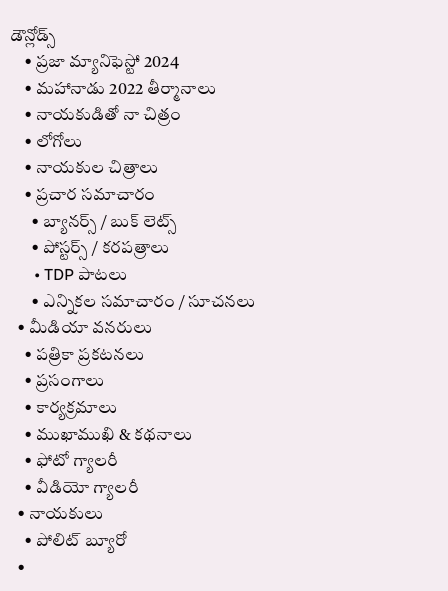డౌన్లోడ్స్
    • ప్రజా మ్యానిఫెస్టో 2024
    • మహానాడు 2022 తీర్మానాలు
    • నాయకుడితో నా చిత్రం
    • లోగోలు
    • నాయకుల చిత్రాలు
    • ప్రచార సమాచారం
      • బ్యానర్స్ / బుక్ లెట్స్
      • పోస్టర్స్ / కరపత్రాలు
      • TDP పాటలు
      • ఎన్నికల సమాచారం / సూచనలు
  • మీడియా వనరులు
    • పత్రికా ప్రకటనలు
    • ప్రసంగాలు
    • కార్యక్రమాలు
    • ముఖాముఖి & కథనాలు
    • ఫోటో గ్యాలరీ
    • వీడియో గ్యాలరీ
  • నాయకులు
    • పోలిట్ బ్యూరో
  •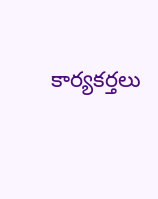కార్యకర్తలు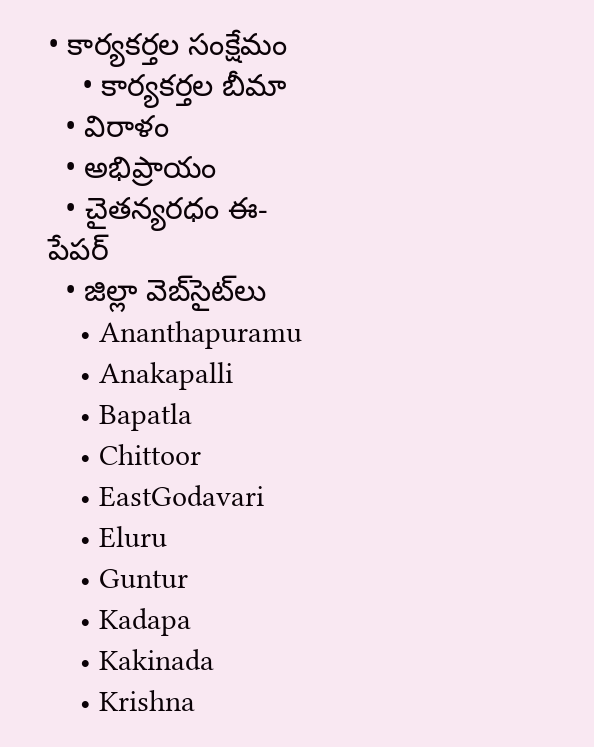• కార్యకర్తల సంక్షేమం
    • కార్యకర్తల బీమా
  • విరాళం
  • అభిప్రాయం
  • చైతన్యరధం ఈ-పేపర్
  • జిల్లా వెబ్‌సైట్‌లు
    • Ananthapuramu
    • Anakapalli
    • Bapatla
    • Chittoor
    • EastGodavari
    • Eluru
    • Guntur
    • Kadapa
    • Kakinada
    • Krishna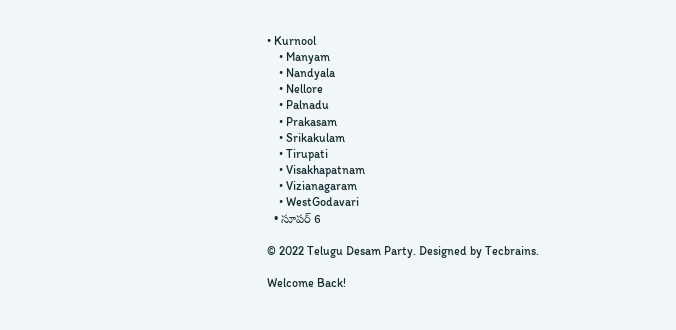• Kurnool
    • Manyam
    • Nandyala
    • Nellore
    • Palnadu
    • Prakasam
    • Srikakulam
    • Tirupati
    • Visakhapatnam
    • Vizianagaram
    • WestGodavari
  • సూపర్ 6

© 2022 Telugu Desam Party. Designed by Tecbrains.

Welcome Back!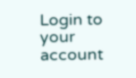Login to your account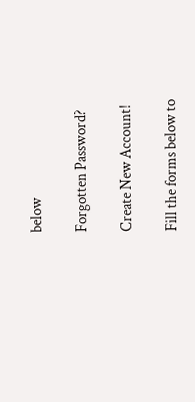below

Forgotten Password?

Create New Account!

Fill the forms below to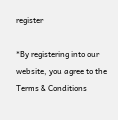register

*By registering into our website, you agree to the Terms & Conditions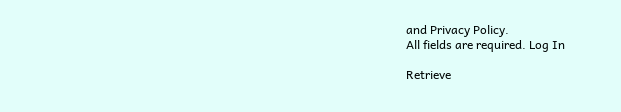and Privacy Policy.
All fields are required. Log In

Retrieve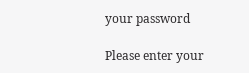your password

Please enter your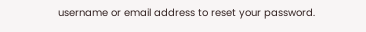username or email address to reset your password.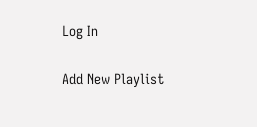Log In

Add New Playlist